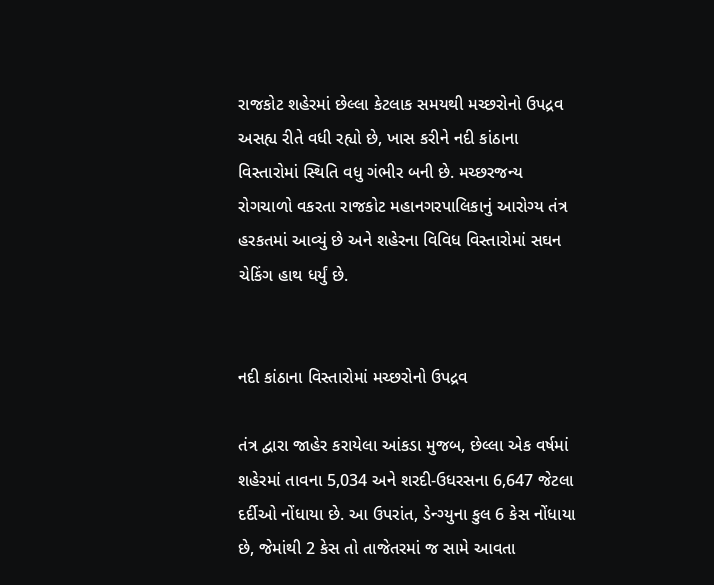રાજકોટ શહેરમાં છેલ્લા કેટલાક સમયથી મચ્છરોનો ઉપદ્રવ અસહ્ય રીતે વધી રહ્યો છે, ખાસ કરીને નદી કાંઠાના વિસ્તારોમાં સ્થિતિ વધુ ગંભીર બની છે. મચ્છરજન્ય રોગચાળો વકરતા રાજકોટ મહાનગરપાલિકાનું આરોગ્ય તંત્ર હરકતમાં આવ્યું છે અને શહેરના વિવિધ વિસ્તારોમાં સઘન ચેકિંગ હાથ ધર્યું છે.


નદી કાંઠાના વિસ્તારોમાં મચ્છરોનો ઉપદ્રવ

તંત્ર દ્વારા જાહેર કરાયેલા આંકડા મુજબ, છેલ્લા એક વર્ષમાં શહેરમાં તાવના 5,034 અને શરદી-ઉધરસના 6,647 જેટલા દર્દીઓ નોંધાયા છે. આ ઉપરાંત, ડેન્ગ્યુના કુલ 6 કેસ નોંધાયા છે, જેમાંથી 2 કેસ તો તાજેતરમાં જ સામે આવતા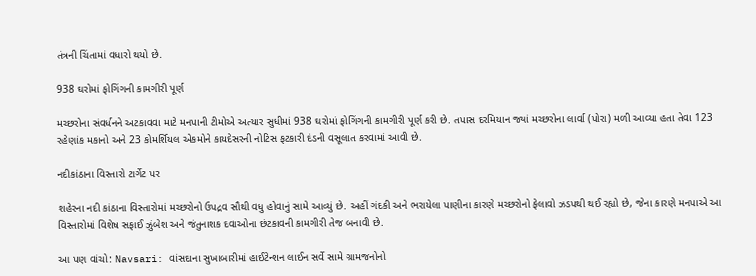તંત્રની ચિંતામાં વધારો થયો છે.

938 ઘરોમાં ફોગિંગની કામગીરી પૂર્ણ

મચ્છરોના સંવર્ધનને અટકાવવા માટે મનપાની ટીમોએ અત્યાર સુધીમાં 938 ઘરોમાં ફોગિંગની કામગીરી પૂર્ણ કરી છે. તપાસ દરમિયાન જ્યાં મચ્છરોના લાર્વા (પોરા) મળી આવ્યા હતા તેવા 123 રહેણાંક મકાનો અને 23 કોમર્શિયલ એકમોને કાયદેસરની નોટિસ ફટકારી દંડની વસૂલાત કરવામાં આવી છે.

નદીકાંઠાના વિસ્તારો ટાર્ગેટ પર

શહેરના નદી કાંઠાના વિસ્તારોમાં મચ્છરોનો ઉપદ્રવ સૌથી વધુ હોવાનું સામે આવ્યું છે. અહીં ગંદકી અને ભરાયેલા પાણીના કારણે મચ્છરોનો ફેલાવો ઝડપથી થઈ રહ્યો છે, જેના કારણે મનપાએ આ વિસ્તારોમાં વિશેષ સફાઈ ઝુંબેશ અને જંતુનાશક દવાઓના છંટકાવની કામગીરી તેજ બનાવી છે.

આ પણ વાંચો: Navsari: વાંસદાના સુખાબારીમાં હાઈટેન્શન લાઈન સર્વે સામે ગ્રામજનોનો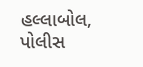હલ્લાબોલ, પોલીસ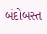બંદોબસ્ત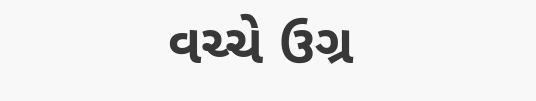વચ્ચે ઉગ્ર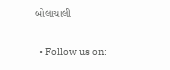બોલાચાલી

  • Follow us on: